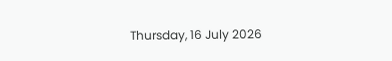Thursday, 16 July 2026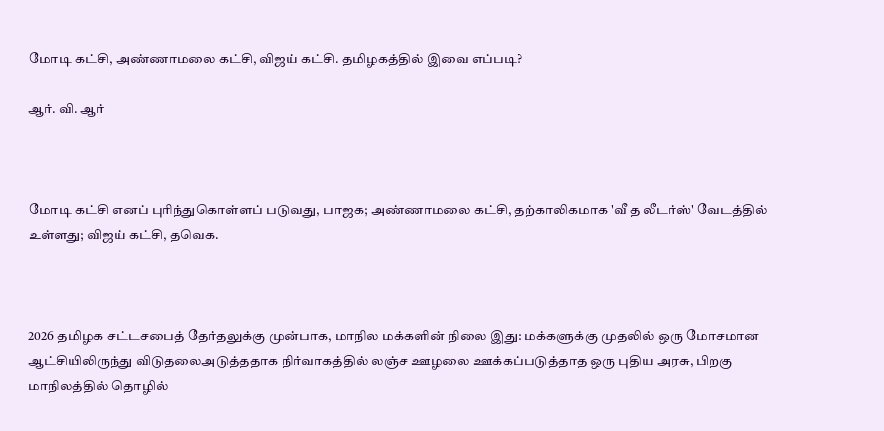மோடி கட்சி, அண்ணாமலை கட்சி, விஜய் கட்சி. தமிழகத்தில் இவை எப்படி?

ஆர். வி. ஆர்



மோடி கட்சி எனப் புரிந்துகொள்ளப் படுவது, பாஜக; அண்ணாமலை கட்சி, தற்காலிகமாக 'வீ த லீடர்ஸ்' வேடத்தில் உள்ளது; விஜய் கட்சி, தவெக.



2026 தமிழக சட்டசபைத் தேர்தலுக்கு முன்பாக, மாநில மக்களின் நிலை இது: மக்களுக்கு முதலில் ஒரு மோசமான ஆட்சியிலிருந்து விடுதலைஅடுத்ததாக நிர்வாகத்தில் லஞ்ச ஊழலை ஊக்கப்படுத்தாத ஒரு புதிய அரசு, பிறகு மாநிலத்தில் தொழில்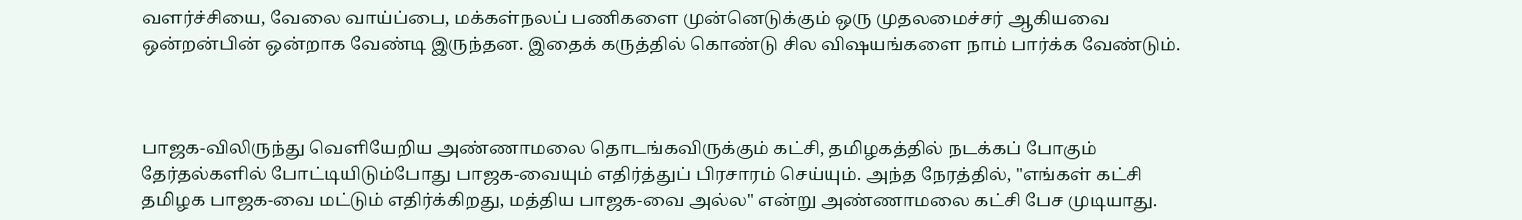வளர்ச்சியை, வேலை வாய்ப்பை, மக்கள்நலப் பணிகளை முன்னெடுக்கும் ஒரு முதலமைச்சர் ஆகியவை ஒன்றன்பின் ஒன்றாக வேண்டி இருந்தன. இதைக் கருத்தில் கொண்டு சில விஷயங்களை நாம் பார்க்க வேண்டும்.



பாஜக-விலிருந்து வெளியேறிய அண்ணாமலை தொடங்கவிருக்கும் கட்சி, தமிழகத்தில் நடக்கப் போகும் தேர்தல்களில் போட்டியிடும்போது பாஜக-வையும் எதிர்த்துப் பிரசாரம் செய்யும். அந்த நேரத்தில், "எங்கள் கட்சி தமிழக பாஜக-வை மட்டும் எதிர்க்கிறது, மத்திய பாஜக-வை அல்ல" என்று அண்ணாமலை கட்சி பேச முடியாது.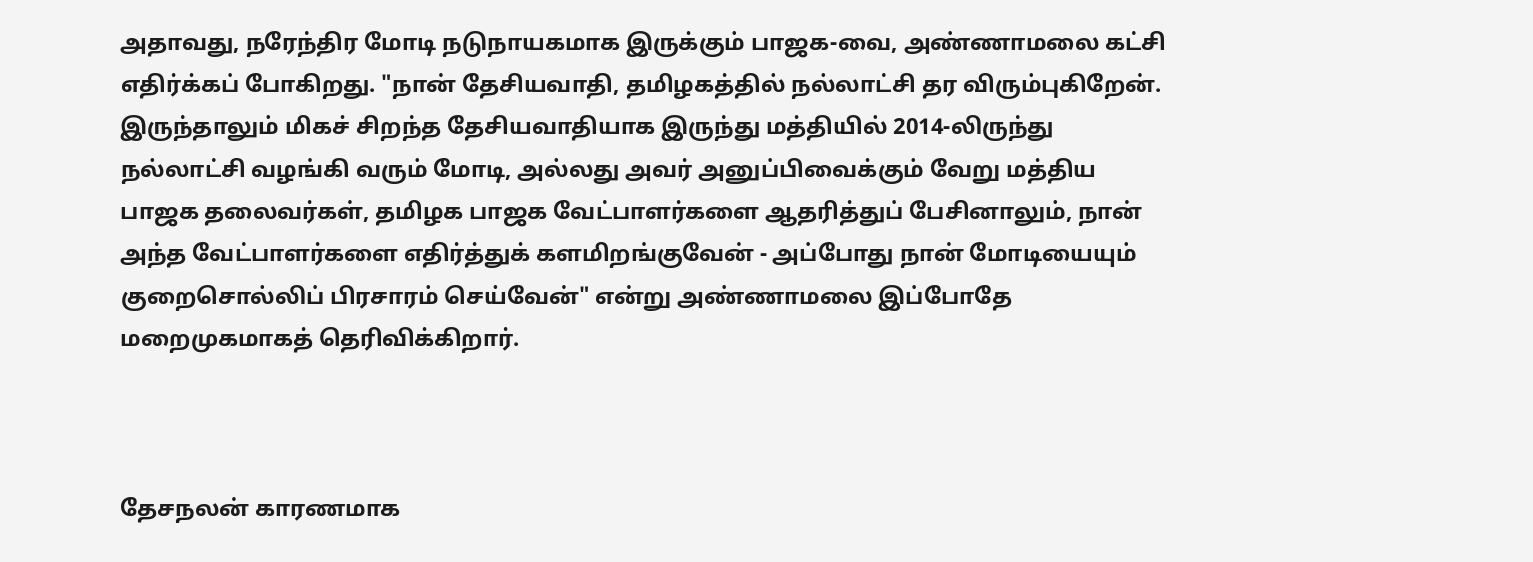அதாவது, நரேந்திர மோடி நடுநாயகமாக இருக்கும் பாஜக-வை, அண்ணாமலை கட்சி எதிர்க்கப் போகிறது. "நான் தேசியவாதி, தமிழகத்தில் நல்லாட்சி தர விரும்புகிறேன். இருந்தாலும் மிகச் சிறந்த தேசியவாதியாக இருந்து மத்தியில் 2014-லிருந்து நல்லாட்சி வழங்கி வரும் மோடி, அல்லது அவர் அனுப்பிவைக்கும் வேறு மத்திய பாஜக தலைவர்கள், தமிழக பாஜக வேட்பாளர்களை ஆதரித்துப் பேசினாலும், நான் அந்த வேட்பாளர்களை எதிர்த்துக் களமிறங்குவேன் - அப்போது நான் மோடியையும் குறைசொல்லிப் பிரசாரம் செய்வேன்" என்று அண்ணாமலை இப்போதே மறைமுகமாகத் தெரிவிக்கிறார்.



தேசநலன் காரணமாக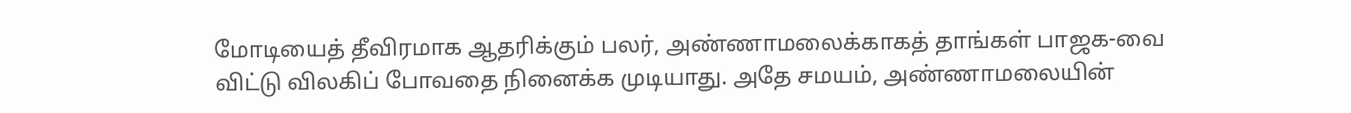மோடியைத் தீவிரமாக ஆதரிக்கும் பலர், அண்ணாமலைக்காகத் தாங்கள் பாஜக-வை விட்டு விலகிப் போவதை நினைக்க முடியாது. அதே சமயம், அண்ணாமலையின்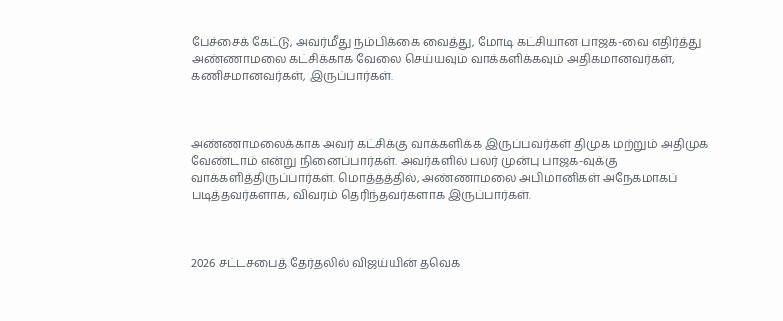பேச்சைக் கேட்டு, அவர்மீது நம்பிக்கை வைத்து, மோடி கட்சியான பாஜக-வை எதிர்த்து அண்ணாமலை கட்சிக்காக வேலை செய்யவும் வாக்களிக்கவும் அதிகமானவர்கள், கணிசமானவர்கள், இருப்பார்கள்.



அண்ணாமலைக்காக அவர் கட்சிக்கு வாக்களிக்க இருப்பவர்கள் திமுக மற்றும் அதிமுக வேண்டாம் என்று நினைப்பார்கள். அவர்களில் பலர் முன்பு பாஜக-வுக்கு வாக்களித்திருப்பார்கள். மொத்தத்தில், அண்ணாமலை அபிமானிகள் அநேகமாகப் படித்தவர்களாக, விவரம் தெரிந்தவர்களாக இருப்பார்கள்.



2026 சட்டசபைத் தேர்தலில் விஜய்யின் தவெக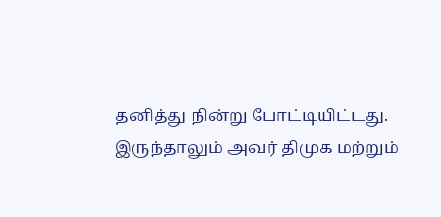தனித்து நின்று போட்டியிட்டது. இருந்தாலும் அவர் திமுக மற்றும்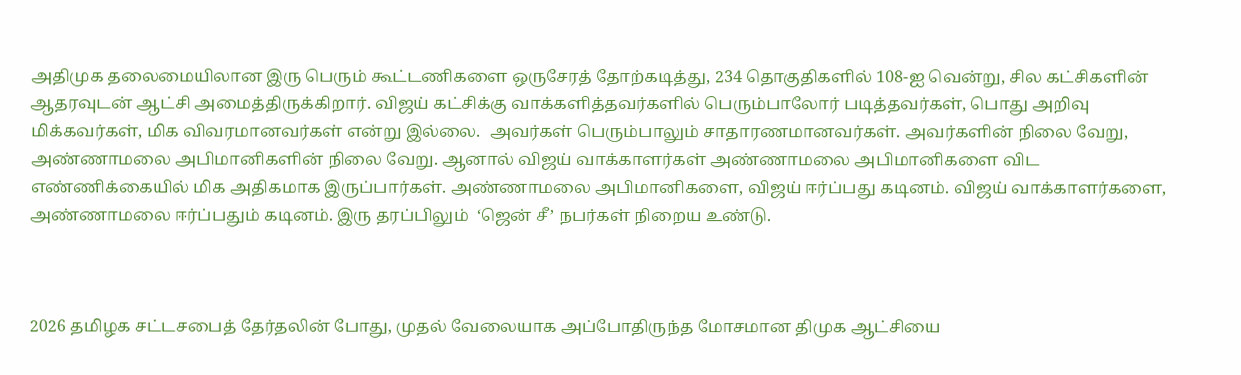அதிமுக தலைமையிலான இரு பெரும் கூட்டணிகளை ஒருசேரத் தோற்கடித்து, 234 தொகுதிகளில் 108-ஐ வென்று, சில கட்சிகளின் ஆதரவுடன் ஆட்சி அமைத்திருக்கிறார். விஜய் கட்சிக்கு வாக்களித்தவர்களில் பெரும்பாலோர் படித்தவர்கள், பொது அறிவு மிக்கவர்கள், மிக விவரமானவர்கள் என்று இல்லை.  அவர்கள் பெரும்பாலும் சாதாரணமானவர்கள். அவர்களின் நிலை வேறு, அண்ணாமலை அபிமானிகளின் நிலை வேறு. ஆனால் விஜய் வாக்காளர்கள் அண்ணாமலை அபிமானிகளை விட எண்ணிக்கையில் மிக அதிகமாக இருப்பார்கள். அண்ணாமலை அபிமானிகளை, விஜய் ஈர்ப்பது கடினம். விஜய் வாக்காளர்களை, அண்ணாமலை ஈர்ப்பதும் கடினம். இரு தரப்பிலும்  ‘ஜென் சீ’ நபர்கள் நிறைய உண்டு.



2026 தமிழக சட்டசபைத் தேர்தலின் போது, முதல் வேலையாக அப்போதிருந்த மோசமான திமுக ஆட்சியை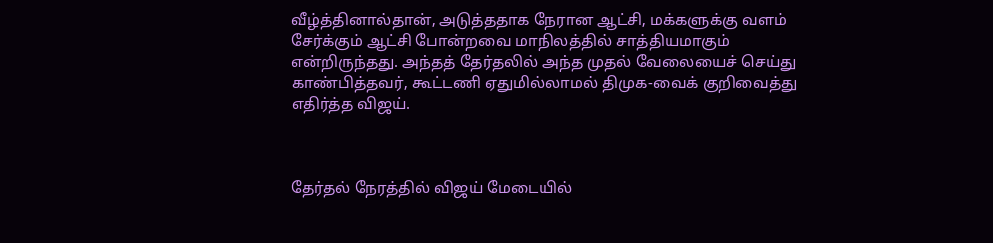வீழ்த்தினால்தான், அடுத்ததாக நேரான ஆட்சி, மக்களுக்கு வளம் சேர்க்கும் ஆட்சி போன்றவை மாநிலத்தில் சாத்தியமாகும் என்றிருந்தது. அந்தத் தேர்தலில் அந்த முதல் வேலையைச் செய்து காண்பித்தவர், கூட்டணி ஏதுமில்லாமல் திமுக-வைக் குறிவைத்து எதிர்த்த விஜய்.



தேர்தல் நேரத்தில் விஜய் மேடையில்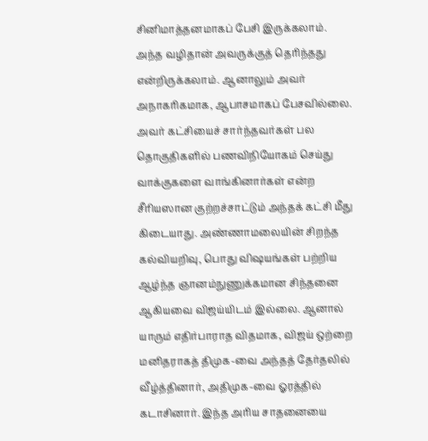சினிமாத்தனமாகப் பேசி இருக்கலாம். அந்த வழிதான் அவருக்குத் தெரிந்தது என்றிருக்கலாம். ஆனாலும் அவர் அநாகரிகமாக, ஆபாசமாகப் பேசவில்லை. அவர் கட்சியைச் சார்ந்தவர்கள் பல தொகுதிகளில் பணவிநியோகம் செய்து வாக்குகளை வாங்கினார்கள் என்ற சீரியஸான குற்றச்சாட்டும் அந்தக் கட்சி மீது கிடையாது. அண்ணாமலையின் சிறந்த கல்வியறிவு, பொது விஷயங்கள் பற்றிய ஆழ்ந்த ஞானம்நுணுக்கமான சிந்தனை ஆகியவை விஜய்யிடம் இல்லை. ஆனால் யாரும் எதிர்பாராத விதமாக, விஜய் ஒற்றை மனிதராகத் திமுக-வை அந்தத் தேர்தலில் வீழ்த்தினார், அதிமுக-வை ஓரத்தில் கடாசினார். இந்த அரிய சாதனையை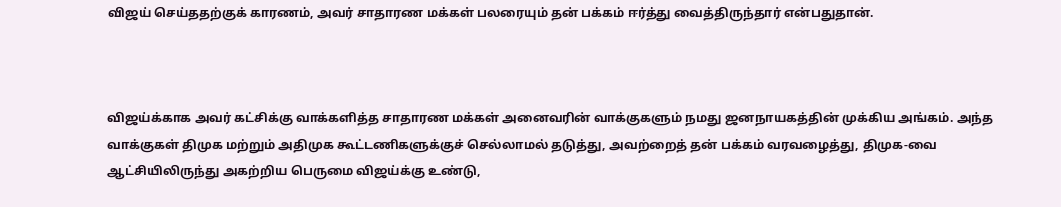விஜய் செய்ததற்குக் காரணம், அவர் சாதாரண மக்கள் பலரையும் தன் பக்கம் ஈர்த்து வைத்திருந்தார் என்பதுதான்.



விஜய்க்காக அவர் கட்சிக்கு வாக்களித்த சாதாரண மக்கள் அனைவரின் வாக்குகளும் நமது ஜனநாயகத்தின் முக்கிய அங்கம். அந்த வாக்குகள் திமுக மற்றும் அதிமுக கூட்டணிகளுக்குச் செல்லாமல் தடுத்து, அவற்றைத் தன் பக்கம் வரவழைத்து, திமுக-வை ஆட்சியிலிருந்து அகற்றிய பெருமை விஜய்க்கு உண்டு,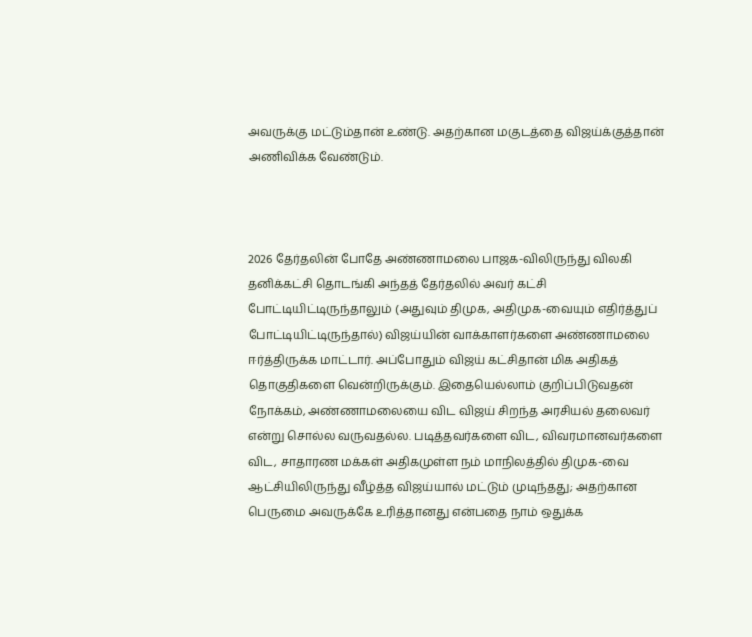அவருக்கு மட்டும்தான் உண்டு. அதற்கான மகுடத்தை விஜய்க்குத்தான் அணிவிக்க வேண்டும்.



2026 தேர்தலின் போதே அண்ணாமலை பாஜக-விலிருந்து விலகி தனிக்கட்சி தொடங்கி அந்தத் தேர்தலில் அவர் கட்சி போட்டியிட்டிருந்தாலும் (அதுவும் திமுக, அதிமுக-வையும் எதிர்த்துப் போட்டியிட்டிருந்தால்) விஜய்யின் வாக்காளர்களை அண்ணாமலை ஈர்த்திருக்க மாட்டார். அப்போதும் விஜய் கட்சிதான் மிக அதிகத் தொகுதிகளை வென்றிருக்கும். இதையெல்லாம் குறிப்பிடுவதன் நோக்கம், அண்ணாமலையை விட விஜய் சிறந்த அரசியல் தலைவர் என்று சொல்ல வருவதல்ல. படித்தவர்களை விட, விவரமானவர்களை விட, சாதாரண மக்கள் அதிகமுள்ள நம் மாநிலத்தில் திமுக-வை ஆட்சியிலிருந்து வீழ்த்த விஜய்யால் மட்டும் முடிந்தது; அதற்கான பெருமை அவருக்கே உரித்தானது என்பதை நாம் ஒதுக்க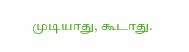முடியாது, கூடாது.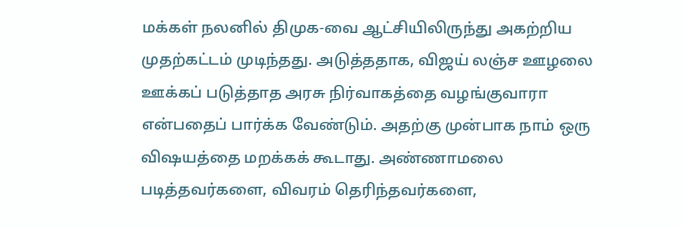மக்கள் நலனில் திமுக-வை ஆட்சியிலிருந்து அகற்றிய முதற்கட்டம் முடிந்தது. அடுத்ததாக, விஜய் லஞ்ச ஊழலை ஊக்கப் படுத்தாத அரசு நிர்வாகத்தை வழங்குவாரா என்பதைப் பார்க்க வேண்டும். அதற்கு முன்பாக நாம் ஒரு விஷயத்தை மறக்கக் கூடாது. அண்ணாமலை படித்தவர்களை, விவரம் தெரிந்தவர்களை,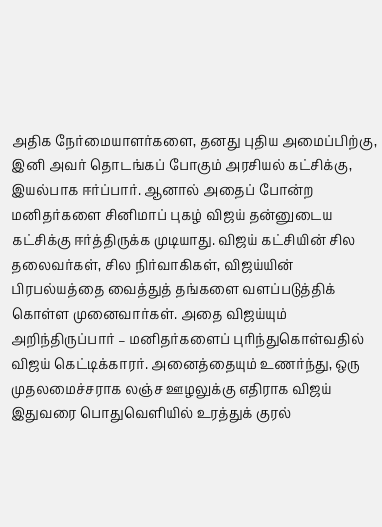அதிக நேர்மையாளர்களை, தனது புதிய அமைப்பிற்கு, இனி அவர் தொடங்கப் போகும் அரசியல் கட்சிக்கு, இயல்பாக ஈர்ப்பார். ஆனால் அதைப் போன்ற மனிதர்களை சினிமாப் புகழ் விஜய் தன்னுடைய கட்சிக்கு ஈர்த்திருக்க முடியாது. விஜய் கட்சியின் சில தலைவர்கள், சில நிர்வாகிகள், விஜய்யின் பிரபல்யத்தை வைத்துத் தங்களை வளப்படுத்திக் கொள்ள முனைவார்கள். அதை விஜய்யும் அறிந்திருப்பார் – மனிதர்களைப் புரிந்துகொள்வதில் விஜய் கெட்டிக்காரர். அனைத்தையும் உணர்ந்து, ஒரு முதலமைச்சராக லஞ்ச ஊழலுக்கு எதிராக விஜய் இதுவரை பொதுவெளியில் உரத்துக் குரல்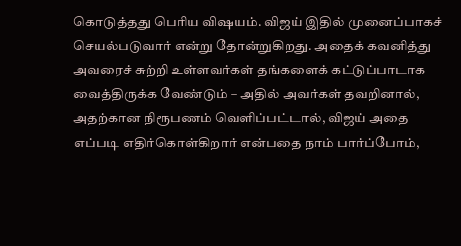கொடுத்தது பெரிய விஷயம். விஜய் இதில் முனைப்பாகச் செயல்படுவார் என்று தோன்றுகிறது. அதைக் கவனித்து அவரைச் சுற்றி உள்ளவர்கள் தங்களைக் கட்டுப்பாடாக வைத்திருக்க வேண்டும் – அதில் அவர்கள் தவறினால், அதற்கான நிரூபணம் வெளிப்பட்டால், விஜய் அதை எப்படி எதிர்கொள்கிறார் என்பதை நாம் பார்ப்போம்,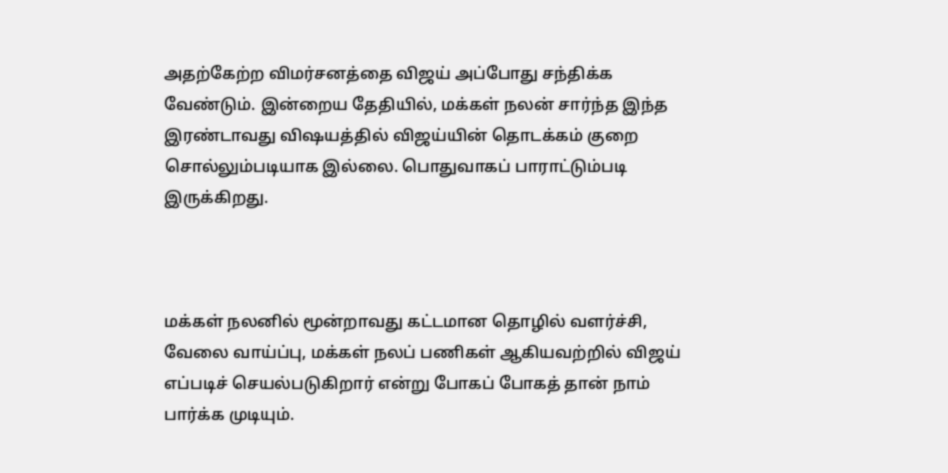அதற்கேற்ற விமர்சனத்தை விஜய் அப்போது சந்திக்க வேண்டும். இன்றைய தேதியில், மக்கள் நலன் சார்ந்த இந்த இரண்டாவது விஷயத்தில் விஜய்யின் தொடக்கம் குறை சொல்லும்படியாக இல்லை. பொதுவாகப் பாராட்டும்படி இருக்கிறது.



மக்கள் நலனில் மூன்றாவது கட்டமான தொழில் வளர்ச்சி, வேலை வாய்ப்பு, மக்கள் நலப் பணிகள் ஆகியவற்றில் விஜய் எப்படிச் செயல்படுகிறார் என்று போகப் போகத் தான் நாம் பார்க்க முடியும்.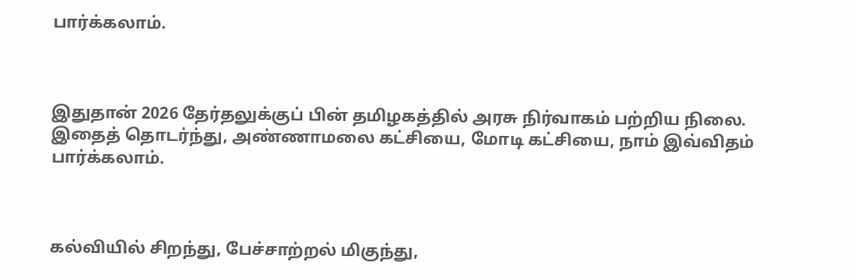பார்க்கலாம்.



இதுதான் 2026 தேர்தலுக்குப் பின் தமிழகத்தில் அரசு நிர்வாகம் பற்றிய நிலை. இதைத் தொடர்ந்து, அண்ணாமலை கட்சியை, மோடி கட்சியை, நாம் இவ்விதம் பார்க்கலாம்.



கல்வியில் சிறந்து, பேச்சாற்றல் மிகுந்து,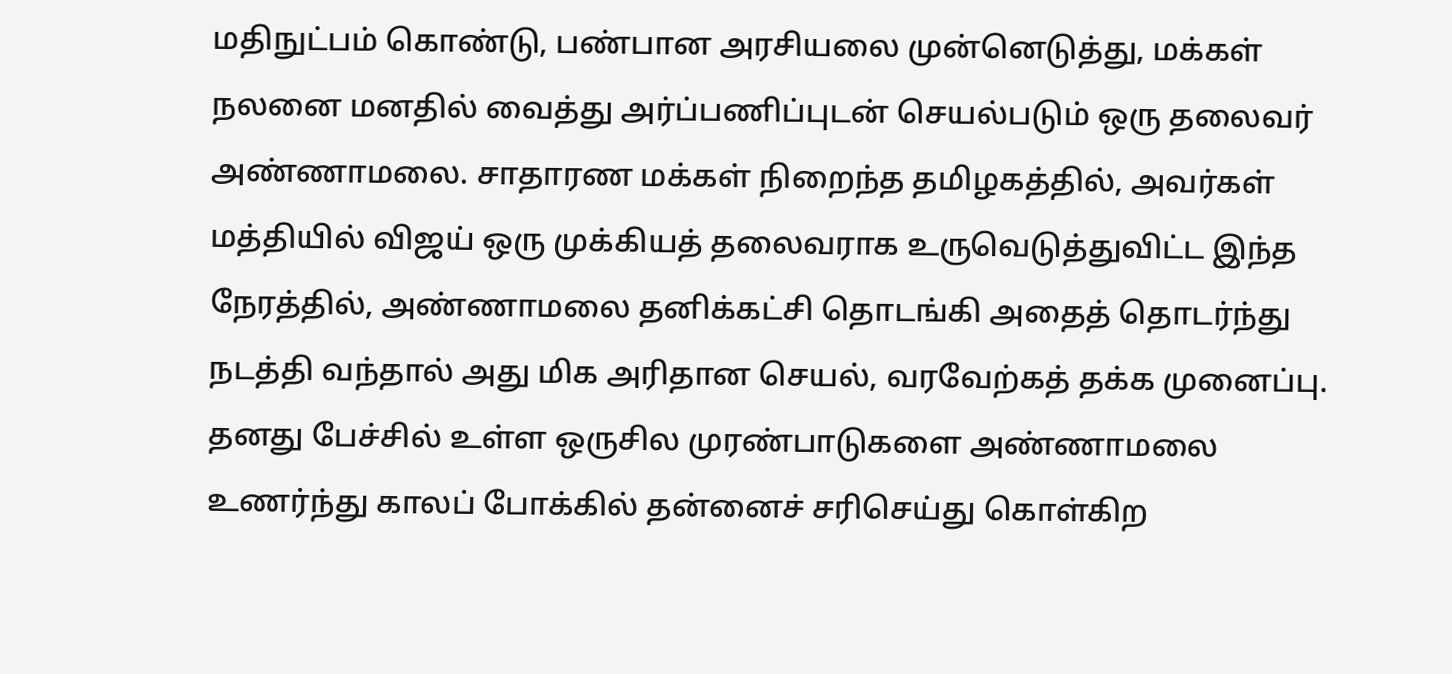மதிநுட்பம் கொண்டு, பண்பான அரசியலை முன்னெடுத்து, மக்கள் நலனை மனதில் வைத்து அர்ப்பணிப்புடன் செயல்படும் ஒரு தலைவர் அண்ணாமலை. சாதாரண மக்கள் நிறைந்த தமிழகத்தில், அவர்கள் மத்தியில் விஜய் ஒரு முக்கியத் தலைவராக உருவெடுத்துவிட்ட இந்த நேரத்தில், அண்ணாமலை தனிக்கட்சி தொடங்கி அதைத் தொடர்ந்து நடத்தி வந்தால் அது மிக அரிதான செயல், வரவேற்கத் தக்க முனைப்பு. தனது பேச்சில் உள்ள ஒருசில முரண்பாடுகளை அண்ணாமலை உணர்ந்து காலப் போக்கில் தன்னைச் சரிசெய்து கொள்கிற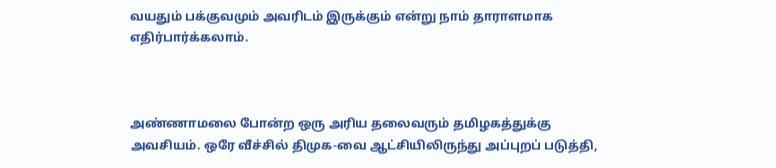வயதும் பக்குவமும் அவரிடம் இருக்கும் என்று நாம் தாராளமாக எதிர்பார்க்கலாம்.



அண்ணாமலை போன்ற ஒரு அரிய தலைவரும் தமிழகத்துக்கு அவசியம். ஒரே வீச்சில் திமுக-வை ஆட்சியிலிருந்து அப்புறப் படுத்தி,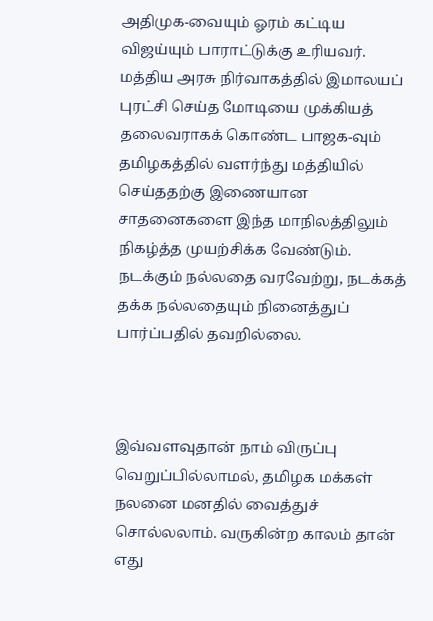அதிமுக-வையும் ஓரம் கட்டிய விஜய்யும் பாராட்டுக்கு உரியவர். மத்திய அரசு நிர்வாகத்தில் இமாலயப் புரட்சி செய்த மோடியை முக்கியத் தலைவராகக் கொண்ட பாஜக-வும் தமிழகத்தில் வளர்ந்து மத்தியில் செய்ததற்கு இணையான சாதனைகளை இந்த மாநிலத்திலும் நிகழ்த்த முயற்சிக்க வேண்டும். நடக்கும் நல்லதை வரவேற்று, நடக்கத் தக்க நல்லதையும் நினைத்துப் பார்ப்பதில் தவறில்லை.



இவ்வளவுதான் நாம் விருப்பு வெறுப்பில்லாமல், தமிழக மக்கள் நலனை மனதில் வைத்துச் சொல்லலாம். வருகின்ற காலம் தான் எது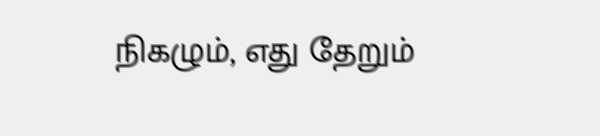நிகழும், எது தேறும்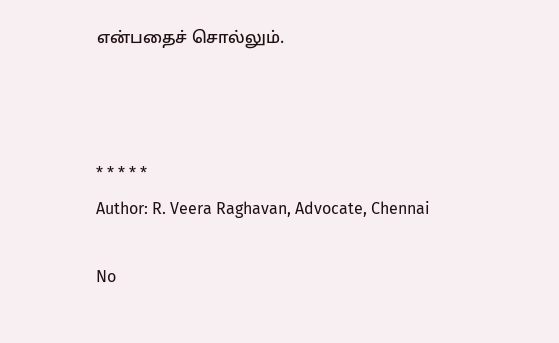என்பதைச் சொல்லும்.



* * * * *
Author: R. Veera Raghavan, Advocate, Chennai

No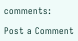comments:

Post a Comment